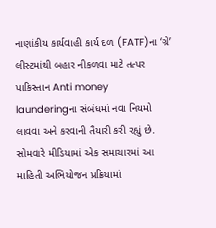નાણાંકીય કાર્યવાહી કાર્ય દળ (FATF)ના ‘ગ્રે’ લીસ્ટમાંથી બહાર નીકળવા માટે તત્પર પાકિસ્તાન Anti money launderingના સંબંધમાં નવા નિયમો લાવવા અને કરવાની તૈયારી કરી રહ્યું છે. સોમવારે મીડિયામાં એક સમાચારમાં આ માહિતી અભિયોજન પ્રક્રિયામાં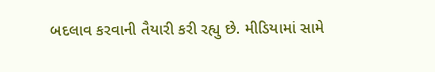બદલાવ કરવાની તૈયારી કરી રહ્યુ છે. મીડિયામાં સામે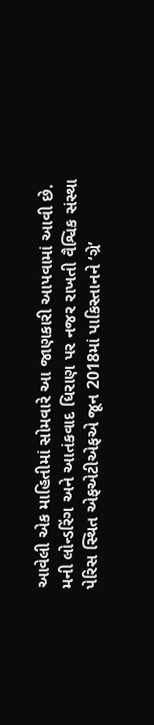આવેલી એક માહિતીમાં સોમવારે આ જાણકારી આપવામાં આવી છે. મની લોન્ડરિંગ અને આતંકવાદ ધિરાણ પર નજર રાખતી વૈશ્વિક સંસ્થા પેરિસ સ્થિત એફએટીએફએ જૂન 2018માં પાકિસ્તાનને ‘ગ્રે’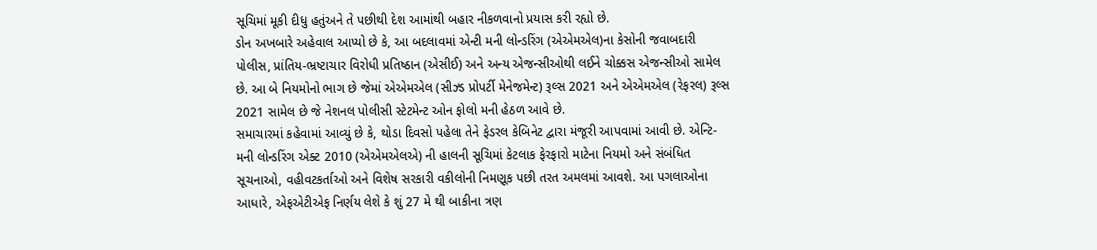સૂચિમાં મૂકી દીધુ હતુંઅને તે પછીથી દેશ આમાંથી બહાર નીકળવાનો પ્રયાસ કરી રહ્યો છે.
ડોન અખબારે અહેવાલ આપ્યો છે કે, આ બદલાવમાં એન્ટી મની લોન્ડરિંગ (એએમએલ)ના કેસોની જવાબદારી પોલીસ, પ્રાંતિય-ભ્રષ્ટાચાર વિરોધી પ્રતિષ્ઠાન (એસીઈ) અને અન્ય એજન્સીઓથી લઈને ચોક્કસ એજન્સીઓ સામેલ છે. આ બે નિયમોનો ભાગ છે જેમાં એએમએલ (સીઝ્ડ પ્રોપર્ટી મેનેજમેન્ટ) રૂલ્સ 2021 અને એએમએલ (રેફરલ) રૂલ્સ 2021 સામેલ છે જે નેશનલ પોલીસી સ્ટેટમેન્ટ ઓન ફોલો મની હેઠળ આવે છે.
સમાચારમાં કહેવામાં આવ્યું છે કે, થોડા દિવસો પહેલા તેને ફેડરલ કેબિનેટ દ્વારા મંજૂરી આપવામાં આવી છે. એન્ટિ-મની લોન્ડરિંગ એક્ટ 2010 (એએમએલએ) ની હાલની સૂચિમાં કેટલાક ફેરફારો માટેના નિયમો અને સંબંધિત સૂચનાઓ, વહીવટકર્તાઓ અને વિશેષ સરકારી વકીલોની નિમણૂક પછી તરત અમલમાં આવશે. આ પગલાઓના આધારે, એફએટીએફ નિર્ણય લેશે કે શું 27 મે થી બાકીના ત્રણ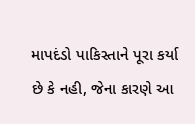માપદંડો પાકિસ્તાને પૂરા કર્યા છે કે નહી, જેના કારણે આ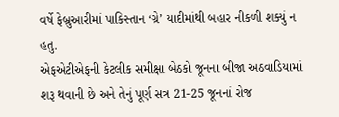વર્ષે ફેબ્રુઆરીમાં પાકિસ્તાન ‘ગ્રે’ યાદીમાંથી બહાર નીકળી શક્યું ન હતુ.
એફએટીએફની કેટલીક સમીક્ષા બેઠકો જૂનના બીજા અઠવાડિયામાં શરૂ થવાની છે અને તેનું પૂર્ણ સત્ર 21-25 જૂનનાં રોજ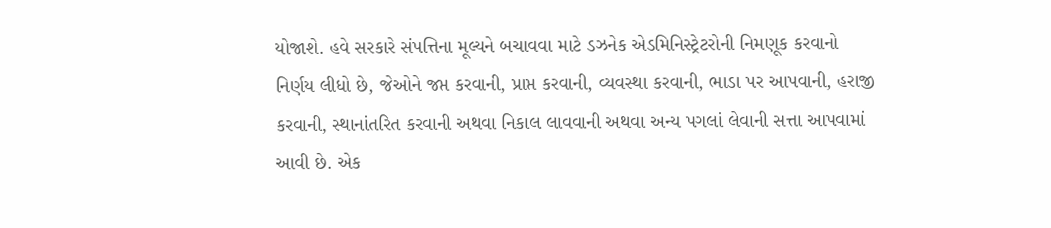યોજાશે. હવે સરકારે સંપત્તિના મૂલ્યને બચાવવા માટે ડઝનેક એડમિનિસ્ટ્રેટરોની નિમણૂક કરવાનો નિર્ણય લીધો છે, જેઓને જપ્ત કરવાની, પ્રાપ્ત કરવાની, વ્યવસ્થા કરવાની, ભાડા પર આપવાની, હરાજી કરવાની, સ્થાનાંતરિત કરવાની અથવા નિકાલ લાવવાની અથવા અન્ય પગલાં લેવાની સત્તા આપવામાં આવી છે. એક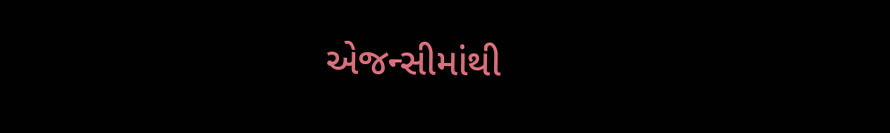એજન્સીમાંથી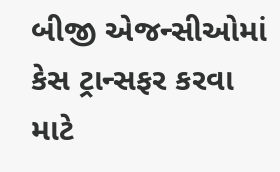બીજી એજન્સીઓમાં કેસ ટ્રાન્સફર કરવા માટે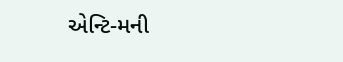એન્ટિ-મની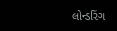લોન્ડરિંગ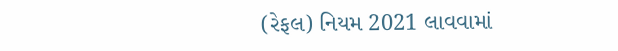(રેફલ) નિયમ 2021 લાવવામાં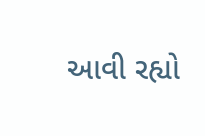આવી રહ્યો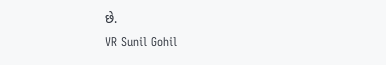છે.
VR Sunil Gohil